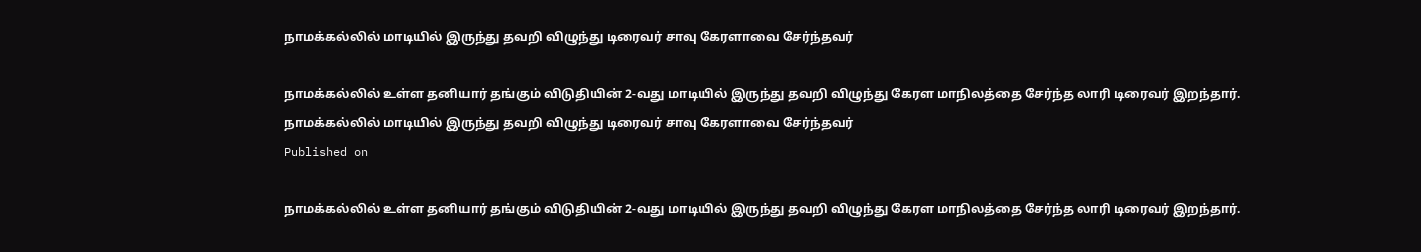நாமக்கல்லில் மாடியில் இருந்து தவறி விழுந்து டிரைவர் சாவு கேரளாவை சேர்ந்தவர்

நாமக்கல்லில் உள்ள தனியார் தங்கும் விடுதியின் 2-வது மாடியில் இருந்து தவறி விழுந்து கேரள மாநிலத்தை சேர்ந்த லாரி டிரைவர் இறந்தார்.
நாமக்கல்லில் மாடியில் இருந்து தவறி விழுந்து டிரைவர் சாவு கேரளாவை சேர்ந்தவர்
Published on

நாமக்கல்லில் உள்ள தனியார் தங்கும் விடுதியின் 2-வது மாடியில் இருந்து தவறி விழுந்து கேரள மாநிலத்தை சேர்ந்த லாரி டிரைவர் இறந்தார்.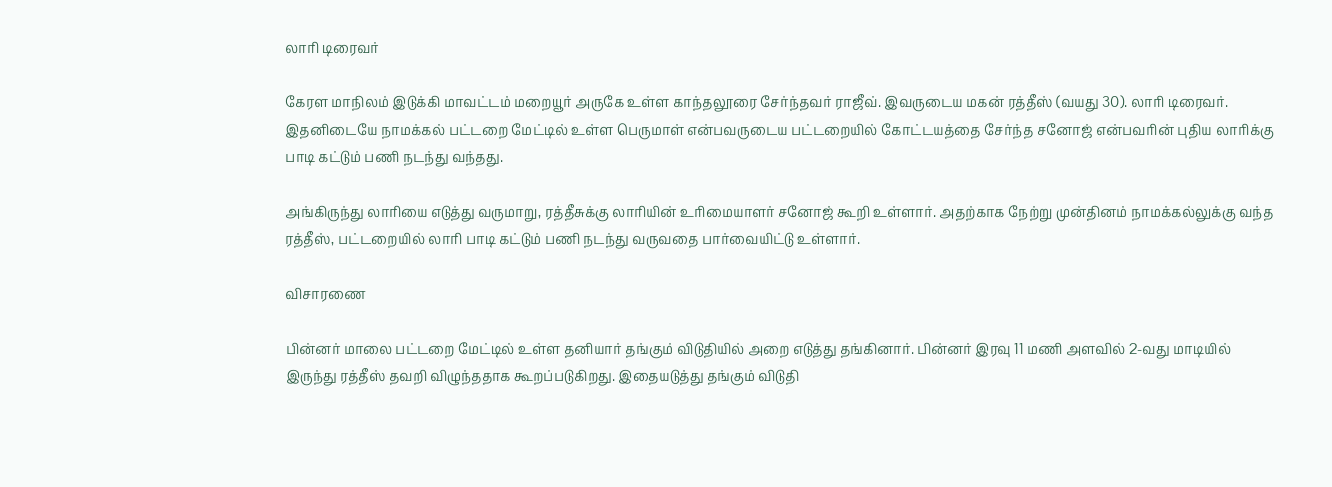லாரி டிரைவர்

கேரள மாநிலம் இடுக்கி மாவட்டம் மறையூர் அருகே உள்ள காந்தலூரை சேர்ந்தவர் ராஜீவ். இவருடைய மகன் ரத்தீஸ் (வயது 30). லாரி டிரைவர். இதனிடையே நாமக்கல் பட்டறை மேட்டில் உள்ள பெருமாள் என்பவருடைய பட்டறையில் கோட்டயத்தை சேர்ந்த சனோஜ் என்பவரின் புதிய லாரிக்கு பாடி கட்டும் பணி நடந்து வந்தது.

அங்கிருந்து லாரியை எடுத்து வருமாறு, ரத்தீசுக்கு லாரியின் உரிமையாளர் சனோஜ் கூறி உள்ளார். அதற்காக நேற்று முன்தினம் நாமக்கல்லுக்கு வந்த ரத்தீஸ், பட்டறையில் லாரி பாடி கட்டும் பணி நடந்து வருவதை பார்வையிட்டு உள்ளார்.

விசாரணை

பின்னர் மாலை பட்டறை மேட்டில் உள்ள தனியார் தங்கும் விடுதியில் அறை எடுத்து தங்கினார். பின்னர் இரவு 11 மணி அளவில் 2-வது மாடியில் இருந்து ரத்தீஸ் தவறி விழுந்ததாக கூறப்படுகிறது. இதையடுத்து தங்கும் விடுதி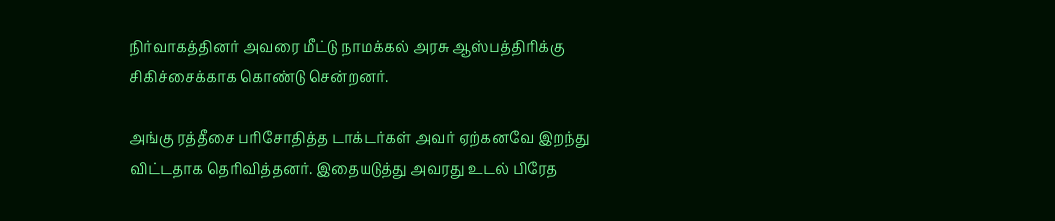நிர்வாகத்தினர் அவரை மீட்டு நாமக்கல் அரசு ஆஸ்பத்திரிக்கு சிகிச்சைக்காக கொண்டு சென்றனர்.

அங்கு ரத்தீசை பரிசோதித்த டாக்டர்கள் அவர் ஏற்கனவே இறந்து விட்டதாக தெரிவித்தனர். இதையடுத்து அவரது உடல் பிரேத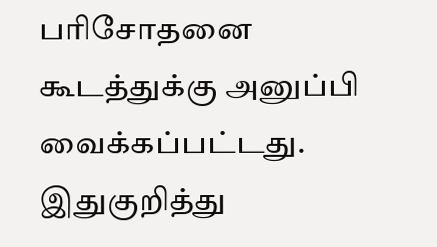பரிசோதனை கூடத்துக்கு அனுப்பி வைக்கப்பட்டது. இதுகுறித்து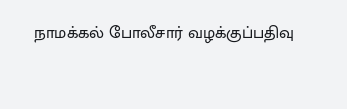நாமக்கல் போலீசார் வழக்குப்பதிவு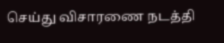செய்து விசாரணை நடத்தி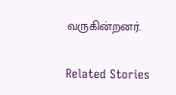வருகின்றனர்.

Related Stories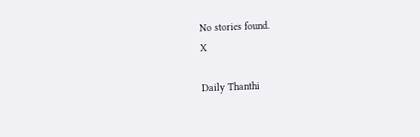No stories found.
X

Daily Thanthi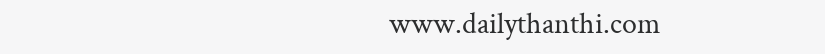www.dailythanthi.com